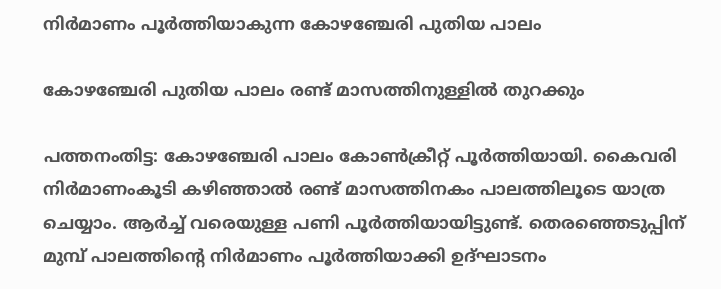നിർമാണം പൂർത്തിയാകുന്ന കോഴഞ്ചേരി പുതിയ പാലം

കോഴഞ്ചേരി പുതിയ പാലം രണ്ട് മാസത്തിനുള്ളിൽ തുറക്കും

പത്തനംതിട്ട: കോഴഞ്ചേരി പാലം കോൺക്രീറ്റ് പൂർത്തിയായി. കൈവരി നിർമാണംകൂടി കഴിഞ്ഞാൽ രണ്ട് മാസത്തിനകം പാലത്തിലൂടെ യാത്ര ചെയ്യാം. ആർച്ച് വരെയുള്ള പണി പൂർത്തിയായിട്ടുണ്ട്. തെരഞ്ഞെടുപ്പിന് മുമ്പ് പാലത്തിന്‍റെ നിർമാണം പൂർത്തിയാക്കി ഉദ്ഘാടനം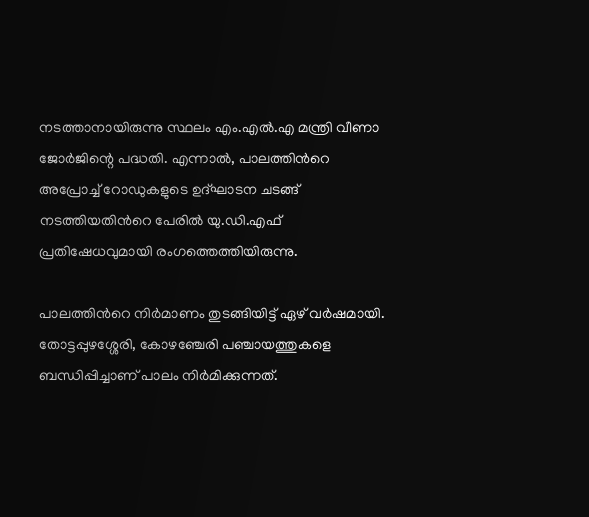നടത്താനായിരുന്നു സ്ഥലം എം.എൽ.എ മന്ത്രി വീണാ ജോർജിന്റെ പദ്ധതി. എന്നാൽ, പാലത്തിന്‍റെ അപ്രോച്ച് റോഡുകളുടെ ഉദ്ഘാടന ചടങ്ങ് നടത്തിയതിന്‍റെ പേരിൽ യു.ഡി.എഫ് പ്രതിഷേധവുമായി രംഗത്തെത്തിയിരുന്നു.

പാലത്തിന്‍റെ നിർമാണം തുടങ്ങിയിട്ട് ഏഴ് വർഷമായി. തോട്ടപ്പുഴശ്ശേരി, കോഴഞ്ചേരി പഞ്ചായത്തുകളെ ബന്ധിപ്പിച്ചാണ് പാലം നിർമിക്കുന്നത്.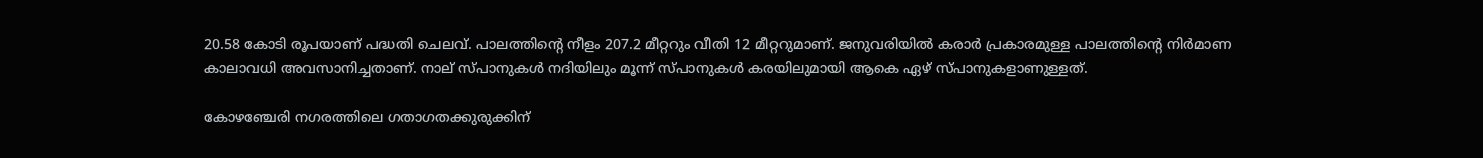20.58 കോടി രൂപയാണ് പദ്ധതി ചെലവ്. പാലത്തിന്റെ നീളം 207.2 മീറ്ററും വീതി 12 മീറ്ററുമാണ്. ജനുവരിയിൽ കരാർ പ്രകാരമുള്ള പാലത്തിന്റെ നിർമാണ കാലാവധി അവസാനിച്ചതാണ്. നാല് സ്പാനുകൾ നദിയിലും മൂന്ന് സ്പാനുകൾ കരയിലുമായി ആകെ ഏഴ് സ്പാനുകളാണുള്ളത്.

കോഴഞ്ചേരി നഗരത്തിലെ ഗതാഗതക്കുരുക്കിന്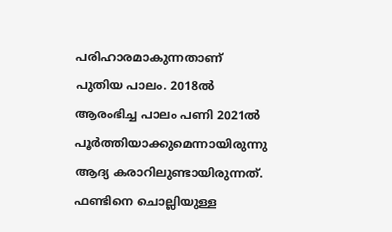പരിഹാരമാകുന്നതാണ് പുതിയ പാലം. 2018ൽ ആരംഭിച്ച പാലം പണി 2021ൽ പൂർത്തിയാക്കുമെന്നായിരുന്നു ആദ്യ കരാറിലുണ്ടായിരുന്നത്. ഫണ്ടിനെ ചൊല്ലിയുള്ള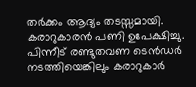തർക്കം ആദ്യം തടസ്സമായി. കരാറുകാരൻ പണി ഉപേക്ഷിച്ചു. പിന്നീട് രണ്ടുതവണ ടെൻഡർ നടത്തിയെങ്കിലും കരാറുകാർ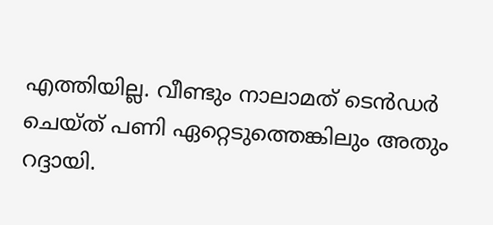എത്തിയില്ല. വീണ്ടും നാലാമത് ടെൻഡർ ചെയ്ത് പണി ഏറ്റെടുത്തെങ്കിലും അതും റദ്ദായി.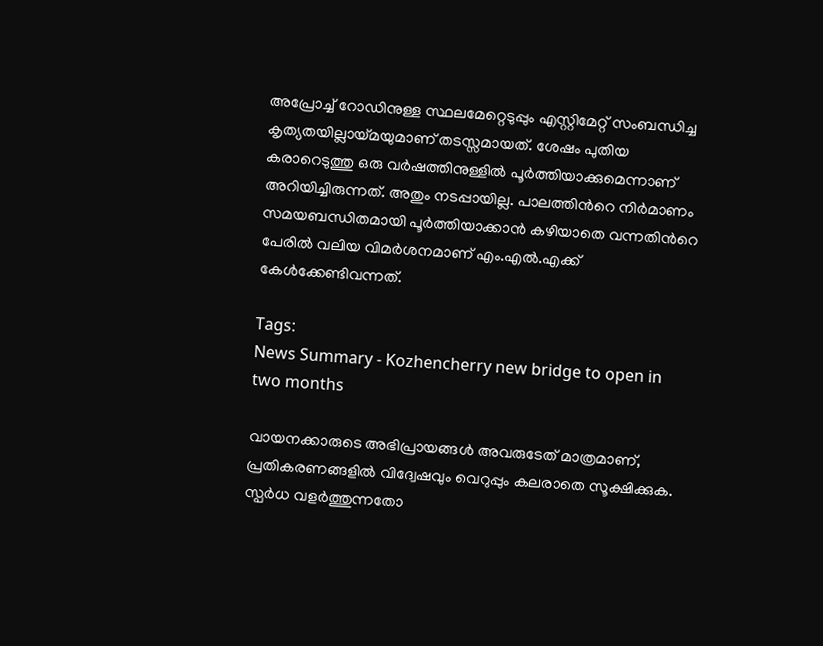അപ്രോച്ച് റോഡിനുള്ള സ്ഥലമേറ്റെടുപ്പും എസ്റ്റിമേറ്റ് സംബന്ധിച്ച കൃത്യതയില്ലായ്മയുമാണ് തടസ്സമായത്. ശേഷം പുതിയ കരാറെടുത്തു ഒരു വർഷത്തിനുള്ളിൽ പൂർത്തിയാക്കുമെന്നാണ് അറിയിച്ചിരുന്നത്. അതും നടപ്പായില്ല. പാലത്തിന്‍റെ നിർമാണം സമയബന്ധിതമായി പൂർത്തിയാക്കാൻ കഴിയാതെ വന്നതിന്‍റെ പേരിൽ വലിയ വിമർശനമാണ് എം.എൽ.എക്ക് കേൾക്കേണ്ടിവന്നത്.

Tags:
News Summary - Kozhencherry new bridge to open in two months

വായനക്കാരുടെ അഭിപ്രായങ്ങള്‍ അവരുടേത് മാത്രമാണ്, പ്രതികരണങ്ങളിൽ വിദ്വേഷവും വെറുപ്പും കലരാതെ സൂക്ഷിക്കുക. സ്പർധ വളർത്തുന്നതോ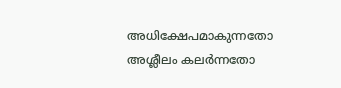അധിക്ഷേപമാകുന്നതോ അശ്ലീലം കലർന്നതോ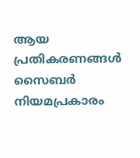ആയ പ്രതികരണങ്ങൾ സൈബർ നിയമപ്രകാരം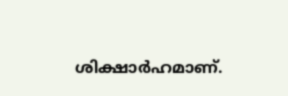ശിക്ഷാർഹമാണ്.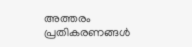അത്തരം പ്രതികരണങ്ങൾ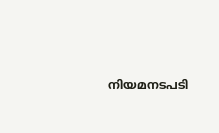നിയമനടപടി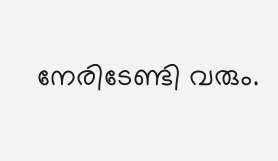നേരിടേണ്ടി വരും.